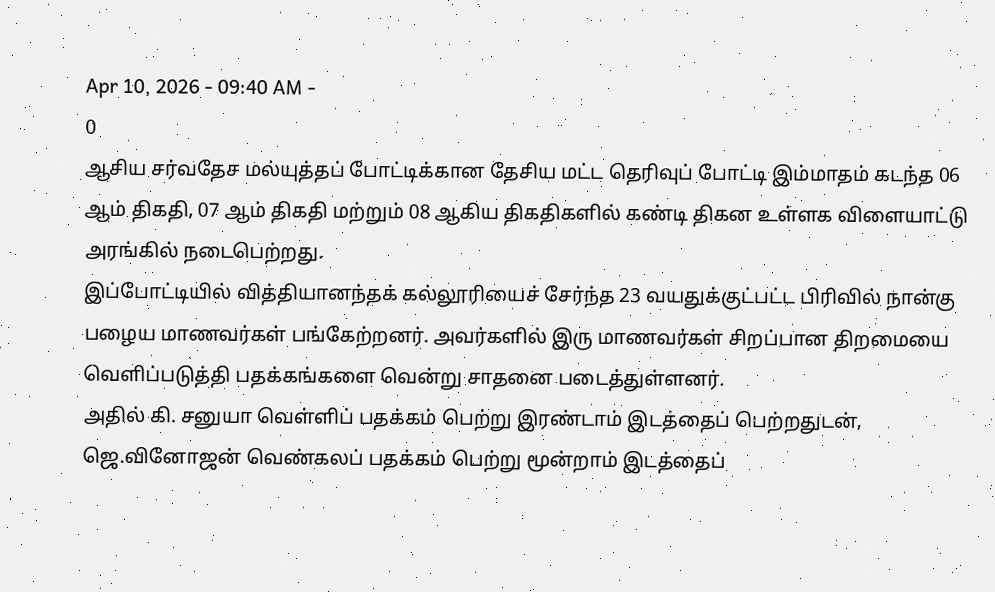Apr 10, 2026 - 09:40 AM -
0
ஆசிய சர்வதேச மல்யுத்தப் போட்டிக்கான தேசிய மட்ட தெரிவுப் போட்டி இம்மாதம் கடந்த 06 ஆம் திகதி, 07 ஆம் திகதி மற்றும் 08 ஆகிய திகதிகளில் கண்டி திகன உள்ளக விளையாட்டு அரங்கில் நடைபெற்றது.
இப்போட்டியில் வித்தியானந்தக் கல்லூரியைச் சேர்ந்த 23 வயதுக்குட்பட்ட பிரிவில் நான்கு பழைய மாணவர்கள் பங்கேற்றனர். அவர்களில் இரு மாணவர்கள் சிறப்பான திறமையை வெளிப்படுத்தி பதக்கங்களை வென்று சாதனை படைத்துள்ளனர்.
அதில் கி. சனுயா வெள்ளிப் பதக்கம் பெற்று இரண்டாம் இடத்தைப் பெற்றதுடன், ஜெ.வினோஜன் வெண்கலப் பதக்கம் பெற்று மூன்றாம் இடத்தைப்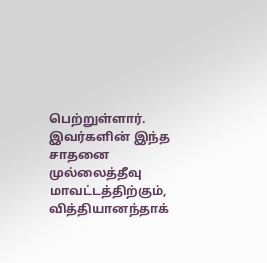பெற்றுள்ளார்.
இவர்களின் இந்த சாதனை முல்லைத்தீவு மாவட்டத்திற்கும், வித்தியானந்தாக்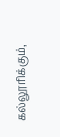கல்லூரிக்கும்,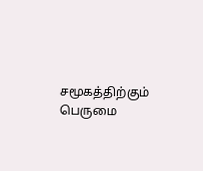சமூகத்திற்கும் பெருமை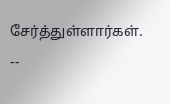சேர்த்துள்ளார்கள்.
--